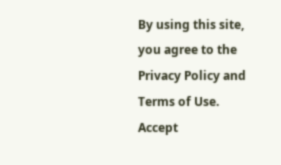By using this site, you agree to the Privacy Policy and Terms of Use.
Accept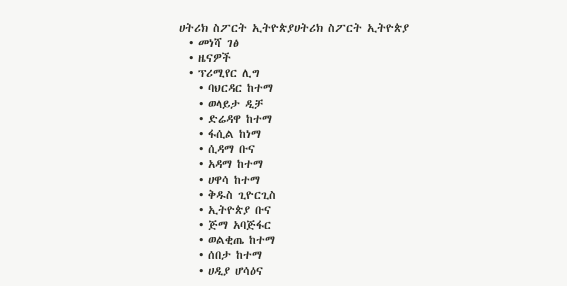ሀትሪክ ስፖርት ኢትዮጵያሀትሪክ ስፖርት ኢትዮጵያ
  • መነሻ ገፅ
  • ዜናዎች
  • ፕሪሚየር ሊግ
    • ባህርዳር ከተማ
    • ወላይታ ዲቻ
    • ድሬዳዋ ከተማ
    • ፋሲል ከነማ
    • ሲዳማ ቡና
    • አዳማ ከተማ
    • ሀዋሳ ከተማ
    • ቅዱስ ጊዮርጊስ
    • ኢትዮጵያ ቡና
    • ጅማ አባጅፋር
    • ወልቂጤ ከተማ
    • ሰበታ ከተማ
    • ሀዲያ ሆሳዕና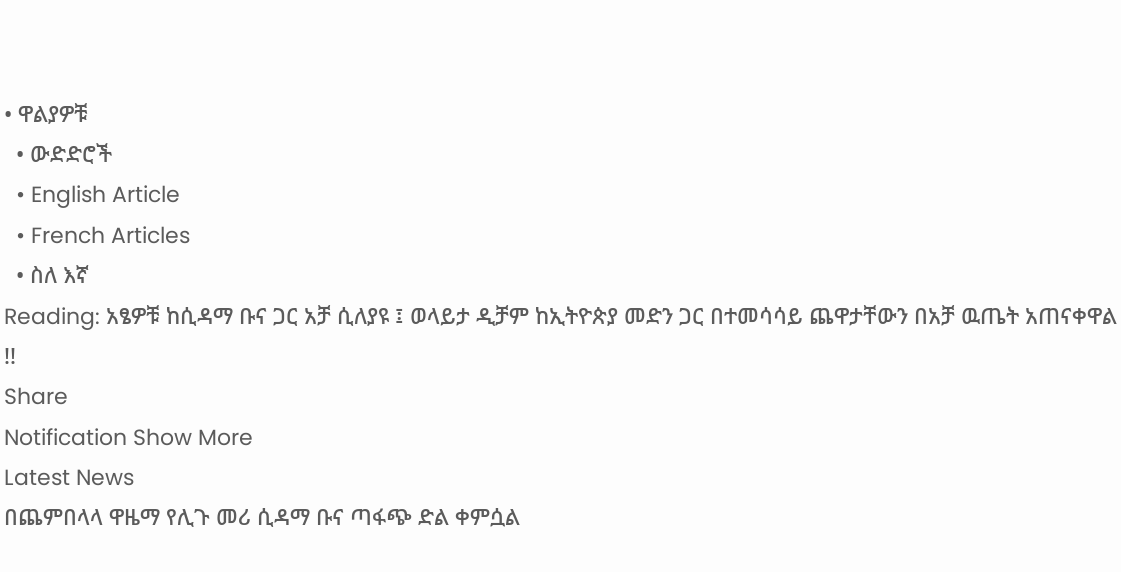• ዋልያዎቹ
  • ውድድሮች
  • English Article
  • French Articles
  • ስለ እኛ
Reading: አፄዎቹ ከሲዳማ ቡና ጋር አቻ ሲለያዩ ፤ ወላይታ ዲቻም ከኢትዮጵያ መድን ጋር በተመሳሳይ ጨዋታቸውን በአቻ ዉጤት አጠናቀዋል !!
Share
Notification Show More
Latest News
በጨምበላላ ዋዜማ የሊጉ መሪ ሲዳማ ቡና ጣፋጭ ድል ቀምሷል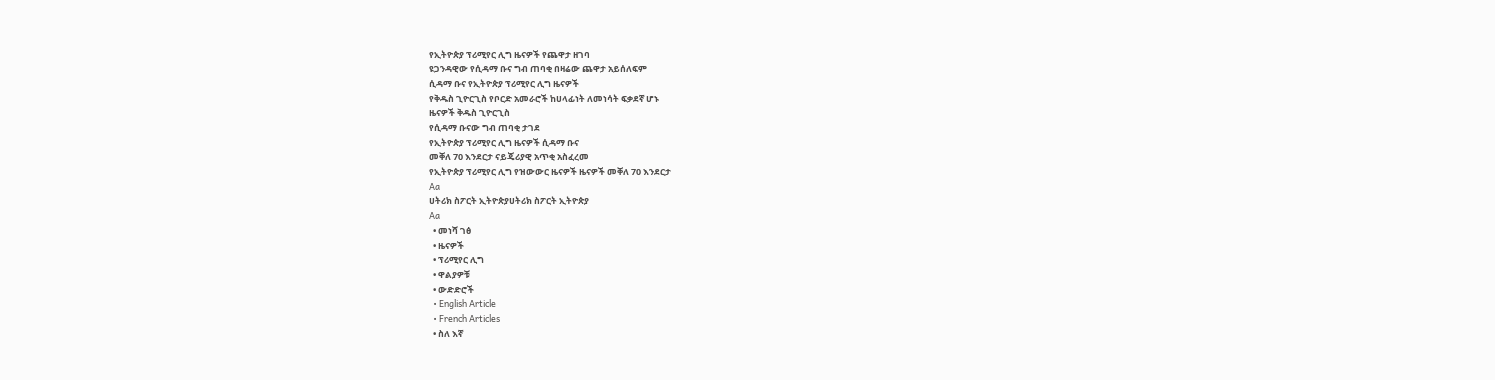የኢትዮጵያ ፕሪሚየር ሊግ ዜናዎች የጨዋታ ዘገባ
ዩጋንዳዊው የሲዳማ ቡና ግብ ጠባቂ በዛሬው ጨዋታ አይሰለፍም
ሲዳማ ቡና የኢትዮጵያ ፕሪሚየር ሊግ ዜናዎች
የቅዱስ ጊዮርጊስ የቦርድ አመራሮች ከሀላፊነት ለመነሳት ፍቃደኛ ሆኑ
ዜናዎች ቅዱስ ጊዮርጊስ
የሲዳማ ቡናው ግብ ጠባቂ ታገደ
የኢትዮጵያ ፕሪሚየር ሊግ ዜናዎች ሲዳማ ቡና
መቐለ 70 እንደርታ ናይጄሪያዊ አጥቂ አስፈረመ
የኢትዮጵያ ፕሪሚየር ሊግ የዝውውር ዜናዎች ዜናዎች መቐለ 70 እንደርታ
Aa
ሀትሪክ ስፖርት ኢትዮጵያሀትሪክ ስፖርት ኢትዮጵያ
Aa
  • መነሻ ገፅ
  • ዜናዎች
  • ፕሪሚየር ሊግ
  • ዋልያዎቹ
  • ውድድሮች
  • English Article
  • French Articles
  • ስለ እኛ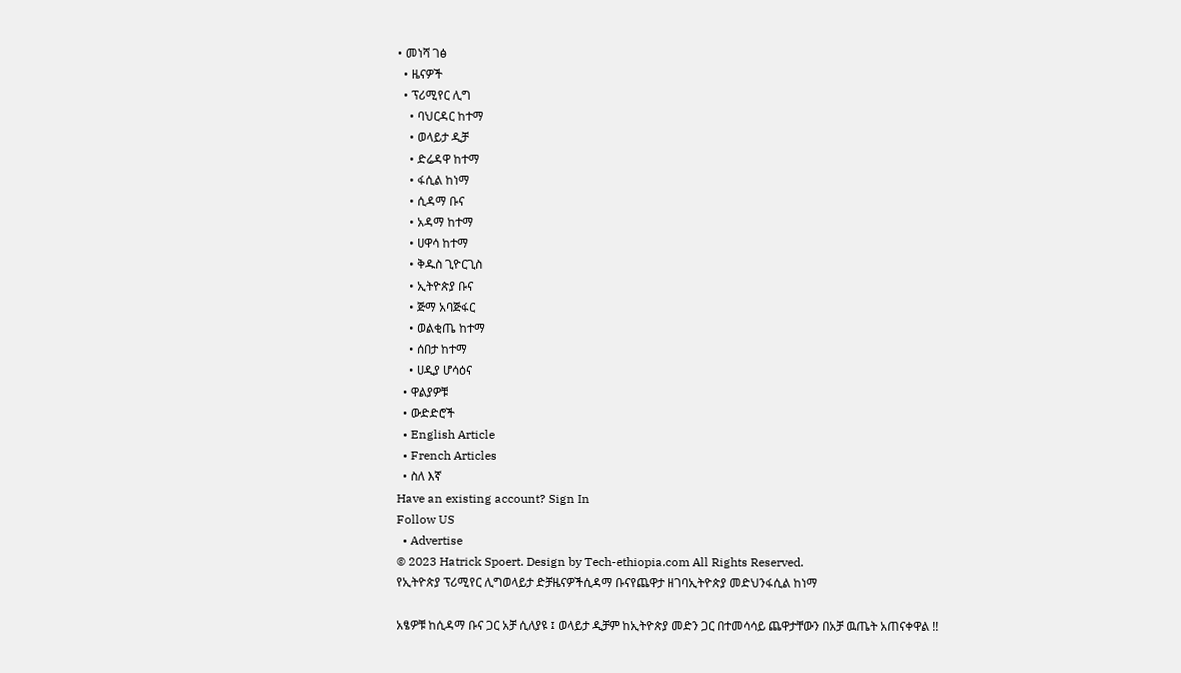• መነሻ ገፅ
  • ዜናዎች
  • ፕሪሚየር ሊግ
    • ባህርዳር ከተማ
    • ወላይታ ዲቻ
    • ድሬዳዋ ከተማ
    • ፋሲል ከነማ
    • ሲዳማ ቡና
    • አዳማ ከተማ
    • ሀዋሳ ከተማ
    • ቅዱስ ጊዮርጊስ
    • ኢትዮጵያ ቡና
    • ጅማ አባጅፋር
    • ወልቂጤ ከተማ
    • ሰበታ ከተማ
    • ሀዲያ ሆሳዕና
  • ዋልያዎቹ
  • ውድድሮች
  • English Article
  • French Articles
  • ስለ እኛ
Have an existing account? Sign In
Follow US
  • Advertise
© 2023 Hatrick Spoert. Design by Tech-ethiopia.com All Rights Reserved.
የኢትዮጵያ ፕሪሚየር ሊግወላይታ ድቻዜናዎችሲዳማ ቡናየጨዋታ ዘገባኢትዮጵያ መድህንፋሲል ከነማ

አፄዎቹ ከሲዳማ ቡና ጋር አቻ ሲለያዩ ፤ ወላይታ ዲቻም ከኢትዮጵያ መድን ጋር በተመሳሳይ ጨዋታቸውን በአቻ ዉጤት አጠናቀዋል !!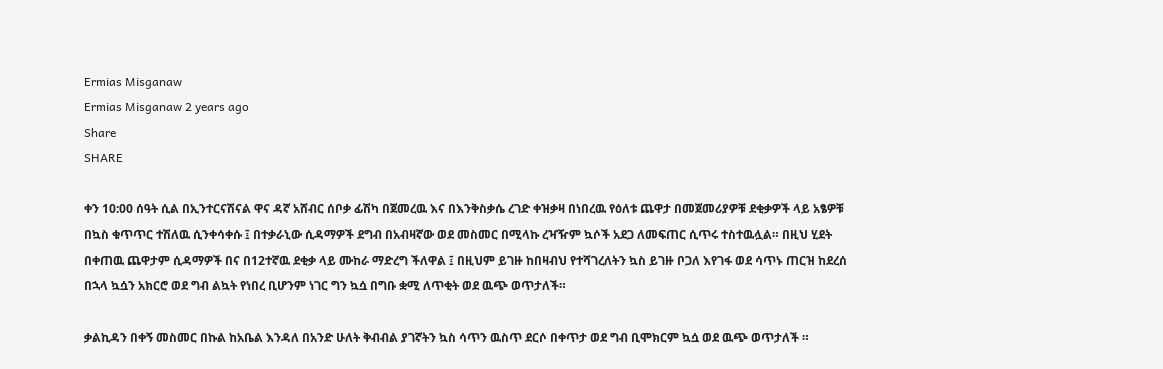Ermias Misganaw
Ermias Misganaw 2 years ago
Share
SHARE

ቀን 10:00 ሰዓት ሲል በኢንተርናሽናል ዋና ዳኛ አሸብር ሰቦቃ ፊሽካ በጀመረዉ እና በእንቅስቃሴ ረገድ ቀዝቃዛ በነበረዉ የዕለቱ ጨዋታ በመጀመሪያዎቹ ደቂቃዎች ላይ አፄዎቹ በኳስ ቁጥጥር ተሽለዉ ሲንቀሳቀሱ ፤ በተቃራኒው ሲዳማዎች ደግብ በአብዛኛው ወደ መስመር በሚላኩ ረዣዥም ኳሶች አደጋ ለመፍጠር ሲጥሩ ተስተዉሏል። በዚህ ሂደት በቀጠዉ ጨዋታም ሲዳማዎች በና በ12ተኛዉ ደቂቃ ላይ ሙከራ ማድረግ ችለዋል ፤ በዚህም ይገዙ ከበዛብህ የተሻገረለትን ኳስ ይገዙ ቦጋለ እየገፋ ወደ ሳጥኑ ጠርዝ ከደረሰ በኋላ ኳሷን አክርሮ ወደ ግብ ልኳት የነበረ ቢሆንም ነገር ግን ኳሷ በግቡ ቋሚ ለጥቂት ወደ ዉጭ ወጥታለች።

ቃልኪዳን በቀኝ መስመር በኩል ከአቤል እንዳለ በአንድ ሁለት ቅብብል ያገኛትን ኳስ ሳጥን ዉስጥ ደርሶ በቀጥታ ወደ ግብ ቢሞክርም ኳሷ ወደ ዉጭ ወጥታለች ።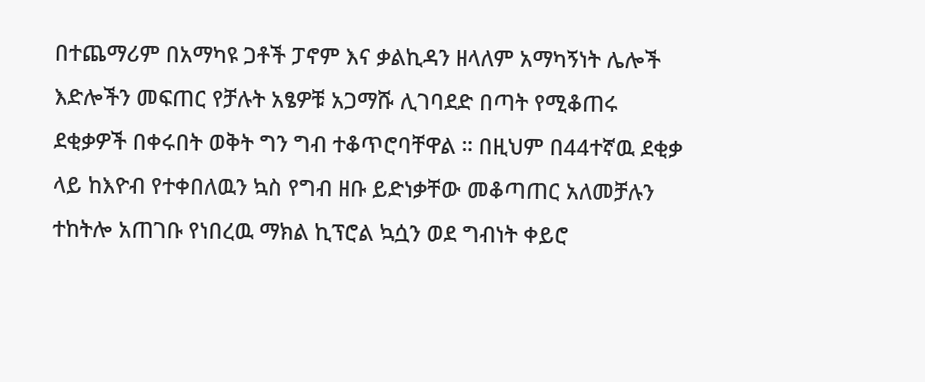በተጨማሪም በአማካዩ ጋቶች ፓኖም እና ቃልኪዳን ዘላለም አማካኝነት ሌሎች እድሎችን መፍጠር የቻሉት አፄዎቹ አጋማሹ ሊገባደድ በጣት የሚቆጠሩ ደቂቃዎች በቀሩበት ወቅት ግን ግብ ተቆጥሮባቸዋል ። በዚህም በ44ተኛዉ ደቂቃ ላይ ከእዮብ የተቀበለዉን ኳስ የግብ ዘቡ ይድነቃቸው መቆጣጠር አለመቻሉን ተከትሎ አጠገቡ የነበረዉ ማክል ኪፕሮል ኳሷን ወደ ግብነት ቀይሮ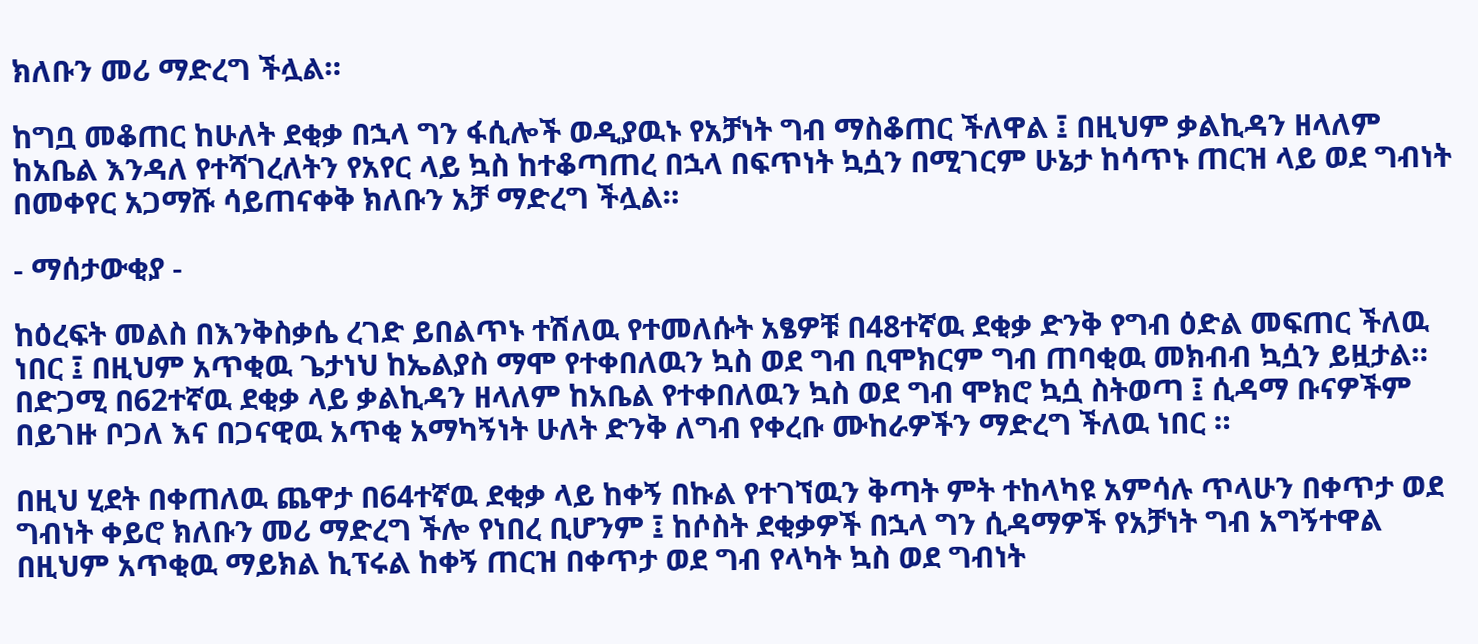ክለቡን መሪ ማድረግ ችሏል።

ከግቧ መቆጠር ከሁለት ደቂቃ በኋላ ግን ፋሲሎች ወዲያዉኑ የአቻነት ግብ ማስቆጠር ችለዋል ፤ በዚህም ቃልኪዳን ዘላለም ከአቤል እንዳለ የተሻገረለትን የአየር ላይ ኳስ ከተቆጣጠረ በኋላ በፍጥነት ኳሷን በሚገርም ሁኔታ ከሳጥኑ ጠርዝ ላይ ወደ ግብነት በመቀየር አጋማሹ ሳይጠናቀቅ ክለቡን አቻ ማድረግ ችሏል።

- ማሰታውቂያ -

ከዕረፍት መልስ በእንቅስቃሴ ረገድ ይበልጥኑ ተሽለዉ የተመለሱት አፄዎቹ በ48ተኛዉ ደቂቃ ድንቅ የግብ ዕድል መፍጠር ችለዉ ነበር ፤ በዚህም አጥቂዉ ጌታነህ ከኤልያስ ማሞ የተቀበለዉን ኳስ ወደ ግብ ቢሞክርም ግብ ጠባቂዉ መክብብ ኳሷን ይዟታል። በድጋሚ በ62ተኛዉ ደቂቃ ላይ ቃልኪዳን ዘላለም ከአቤል የተቀበለዉን ኳስ ወደ ግብ ሞክሮ ኳሷ ስትወጣ ፤ ሲዳማ ቡናዎችም በይገዙ ቦጋለ እና በጋናዊዉ አጥቂ አማካኝነት ሁለት ድንቅ ለግብ የቀረቡ ሙከራዎችን ማድረግ ችለዉ ነበር ።

በዚህ ሂደት በቀጠለዉ ጨዋታ በ64ተኛዉ ደቂቃ ላይ ከቀኝ በኩል የተገኘዉን ቅጣት ምት ተከላካዩ አምሳሉ ጥላሁን በቀጥታ ወደ ግብነት ቀይሮ ክለቡን መሪ ማድረግ ችሎ የነበረ ቢሆንም ፤ ከሶስት ደቂቃዎች በኋላ ግን ሲዳማዎች የአቻነት ግብ አግኝተዋል በዚህም አጥቂዉ ማይክል ኪፕሩል ከቀኝ ጠርዝ በቀጥታ ወደ ግብ የላካት ኳስ ወደ ግብነት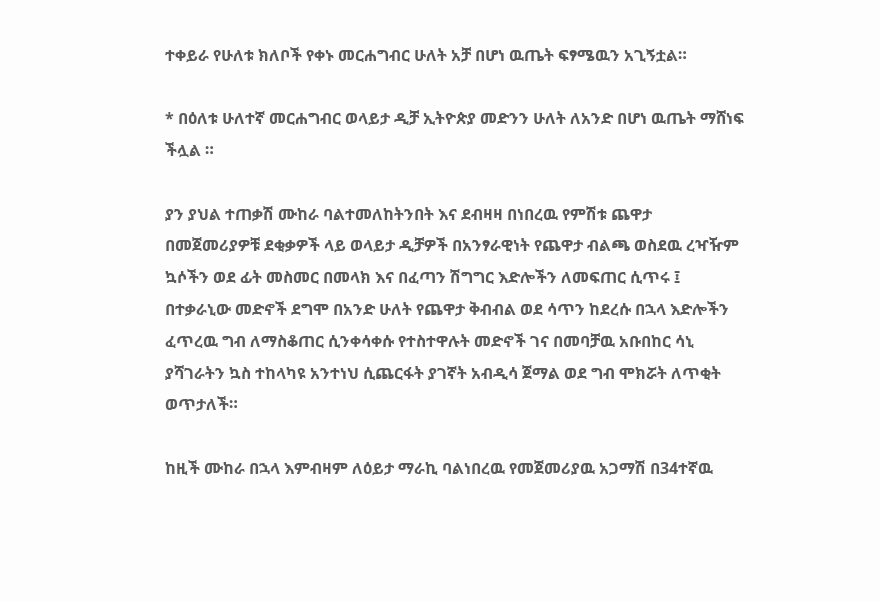ተቀይራ የሁለቱ ክለቦች የቀኑ መርሐግብር ሁለት አቻ በሆነ ዉጤት ፍፃሜዉን አጊኝቷል።

* በዕለቱ ሁለተኛ መርሐግብር ወላይታ ዲቻ ኢትዮጵያ መድንን ሁለት ለአንድ በሆነ ዉጤት ማሸነፍ ችሏል ።

ያን ያህል ተጠቃሽ ሙከራ ባልተመለከትንበት እና ደብዛዛ በነበረዉ የምሽቱ ጨዋታ በመጀመሪያዎቹ ደቂቃዎች ላይ ወላይታ ዲቻዎች በአንፃራዊነት የጨዋታ ብልጫ ወስደዉ ረዣዥም ኳሶችን ወደ ፊት መስመር በመላክ እና በፈጣን ሽግግር እድሎችን ለመፍጠር ሲጥሩ ፤ በተቃራኒው መድኖች ደግሞ በአንድ ሁለት የጨዋታ ቅብብል ወደ ሳጥን ከደረሱ በኋላ እድሎችን ፈጥረዉ ግብ ለማስቆጠር ሲንቀሳቀሱ የተስተዋሉት መድኖች ገና በመባቻዉ አቡበከር ሳኒ ያሻገራትን ኳስ ተከላካዩ አንተነህ ሲጨርፋት ያገኛት አብዲሳ ጀማል ወደ ግብ ሞክሯት ለጥቂት ወጥታለች።

ከዚች ሙከራ በኋላ እምብዛም ለዕይታ ማራኪ ባልነበረዉ የመጀመሪያዉ አጋማሽ በ34ተኛዉ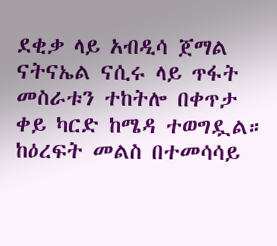ደቂቃ ላይ አብዲሳ ጀማል ናትናኤል ናሲሩ ላይ ጥፋት መስራቱን ተከትሎ በቀጥታ ቀይ ካርድ ከሜዳ ተወግዷል። ከዕረፍት መልስ በተመሳሳይ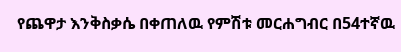የጨዋታ እንቅስቃሴ በቀጠለዉ የምሽቱ መርሐግብር በ54ተኛዉ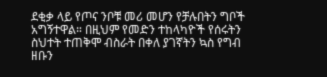ደቂቃ ላይ የጦና ንቦቹ መሪ መሆን የቻሉበትን ግቦች አግኝተዋል። በዚህም የመድን ተከላካዮች የሰሩትን ስህተት ተጠቅሞ ብስራት በቀለ ያገኛትን ኳስ የግብ ዘቡን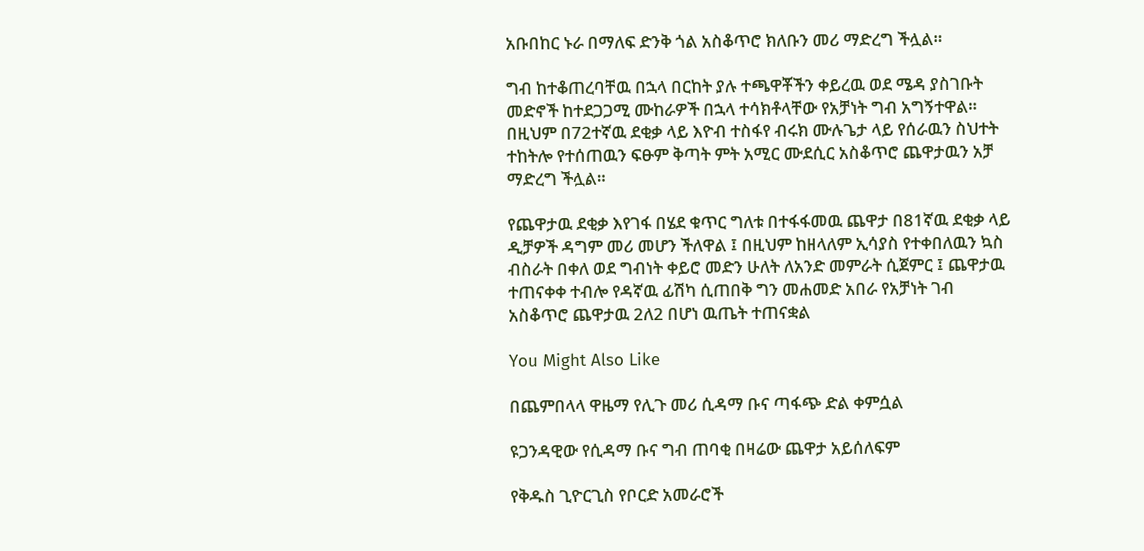አቡበከር ኑራ በማለፍ ድንቅ ጎል አስቆጥሮ ክለቡን መሪ ማድረግ ችሏል።

ግብ ከተቆጠረባቸዉ በኋላ በርከት ያሉ ተጫዋቾችን ቀይረዉ ወደ ሜዳ ያስገቡት መድኖች ከተደጋጋሚ ሙከራዎች በኋላ ተሳክቶላቸው የአቻነት ግብ አግኝተዋል። በዚህም በ72ተኛዉ ደቂቃ ላይ እዮብ ተስፋየ ብሩክ ሙሉጌታ ላይ የሰራዉን ስህተት ተከትሎ የተሰጠዉን ፍፁም ቅጣት ምት አሚር ሙደሲር አስቆጥሮ ጨዋታዉን አቻ ማድረግ ችሏል።

የጨዋታዉ ደቂቃ እየገፋ በሄደ ቁጥር ግለቱ በተፋፋመዉ ጨዋታ በ81ኛዉ ደቂቃ ላይ ዲቻዎች ዳግም መሪ መሆን ችለዋል ፤ በዚህም ከዘላለም ኢሳያስ የተቀበለዉን ኳስ ብስራት በቀለ ወደ ግብነት ቀይሮ መድን ሁለት ለአንድ መምራት ሲጀምር ፤ ጨዋታዉ ተጠናቀቀ ተብሎ የዳኛዉ ፊሽካ ሲጠበቅ ግን መሐመድ አበራ የአቻነት ገብ አስቆጥሮ ጨዋታዉ 2ለ2 በሆነ ዉጤት ተጠናቋል

You Might Also Like

በጨምበላላ ዋዜማ የሊጉ መሪ ሲዳማ ቡና ጣፋጭ ድል ቀምሷል

ዩጋንዳዊው የሲዳማ ቡና ግብ ጠባቂ በዛሬው ጨዋታ አይሰለፍም

የቅዱስ ጊዮርጊስ የቦርድ አመራሮች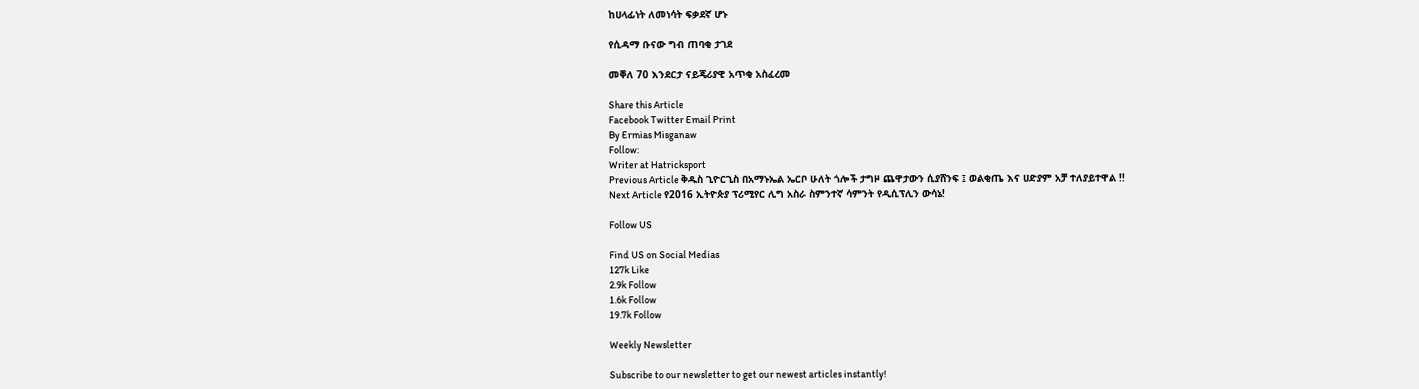ከሀላፊነት ለመነሳት ፍቃደኛ ሆኑ

የሲዳማ ቡናው ግብ ጠባቂ ታገደ

መቐለ 70 እንደርታ ናይጄሪያዊ አጥቂ አስፈረመ

Share this Article
Facebook Twitter Email Print
By Ermias Misganaw
Follow:
Writer at Hatricksport
Previous Article ቅዱስ ጊዮርጊስ በአማኑኤል ኤርቦ ሁለት ጎሎች ታግዞ ጨዋታውን ሲያሸንፍ ፤ ወልቂጤ እና ሀድያም አቻ ተለያይተዋል !!
Next Article የ2016 ኢትዮጵያ ፕሪሚየር ሊግ አስራ ስምንተኛ ሳምንት የዲሲፕሊን ውሳኔ!

Follow US

Find US on Social Medias
127k Like
2.9k Follow
1.6k Follow
19.7k Follow

Weekly Newsletter

Subscribe to our newsletter to get our newest articles instantly!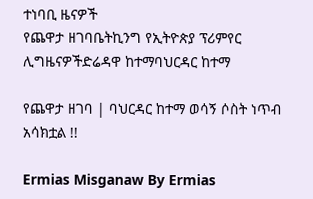ተነባቢ ዜናዎች
የጨዋታ ዘገባቤትኪንግ የኢትዮጵያ ፕሪምየር ሊግዜናዎችድሬዳዋ ከተማባህርዳር ከተማ

የጨዋታ ዘገባ | ባህርዳር ከተማ ወሳኝ ሶስት ነጥብ አሳክቷል !!

Ermias Misganaw By Ermias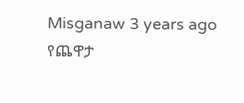Misganaw 3 years ago
የጨዋታ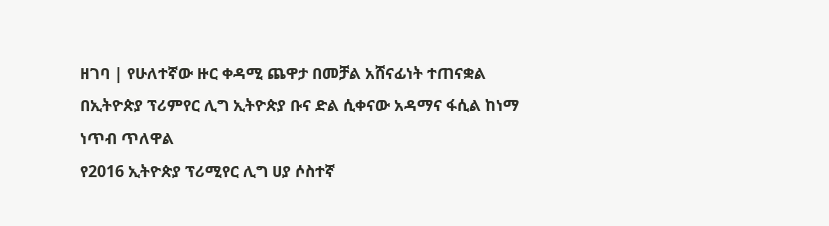ዘገባ | የሁለተኛው ዙር ቀዳሚ ጨዋታ በመቻል አሸናፊነት ተጠናቋል
በኢትዮጵያ ፕሪምየር ሊግ ኢትዮጵያ ቡና ድል ሲቀናው አዳማና ፋሲል ከነማ ነጥብ ጥለዋል
የ2016 ኢትዮጵያ ፕሪሚየር ሊግ ሀያ ሶስተኛ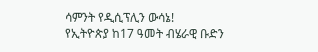ሳምንት የዲሲፕሊን ውሳኔ!
የኢትዮጵያ ከ17 ዓመት ብሄራዊ ቡድን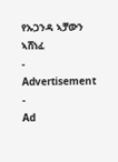የኡጋንዳ ኣቻውን ኣሸነፈ
- Advertisement -
Ad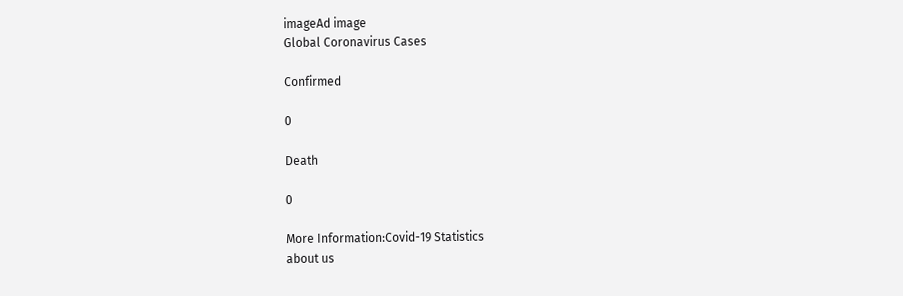imageAd image
Global Coronavirus Cases

Confirmed

0

Death

0

More Information:Covid-19 Statistics
about us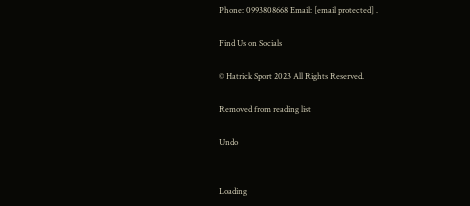Phone: 0993808668 Email: [email protected] .

Find Us on Socials

© Hatrick Sport 2023 All Rights Reserved.

Removed from reading list

Undo


Loading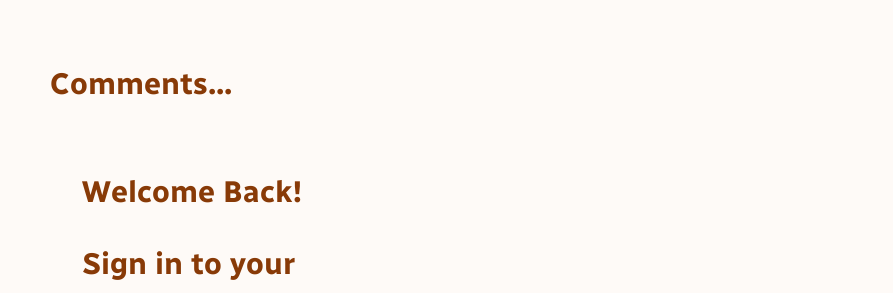Comments...


    Welcome Back!

    Sign in to your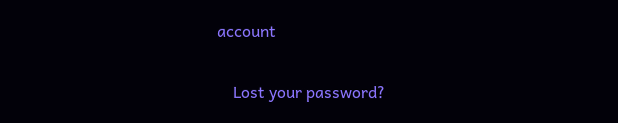account

    Lost your password?